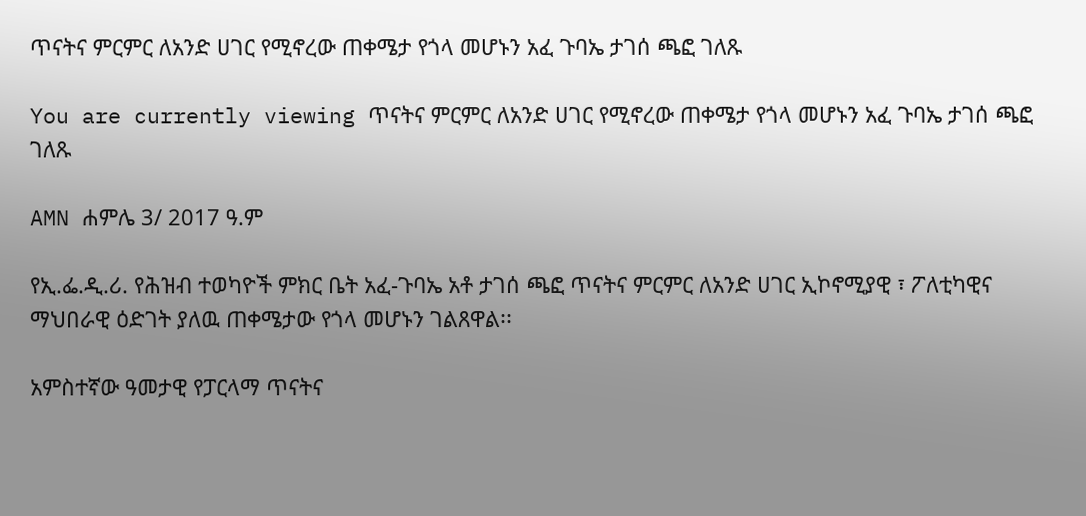ጥናትና ምርምር ለአንድ ሀገር የሚኖረው ጠቀሜታ የጎላ መሆኑን አፈ ጉባኤ ታገሰ ጫፎ ገለጹ

You are currently viewing ጥናትና ምርምር ለአንድ ሀገር የሚኖረው ጠቀሜታ የጎላ መሆኑን አፈ ጉባኤ ታገሰ ጫፎ ገለጹ

AMN ሐምሌ 3/ 2017 ዓ.ም

የኢ.ፌ.ዲ.ሪ. የሕዝብ ተወካዮች ምክር ቤት አፈ-ጉባኤ አቶ ታገሰ ጫፎ ጥናትና ምርምር ለአንድ ሀገር ኢኮኖሚያዊ ፣ ፖለቲካዊና ማህበራዊ ዕድገት ያለዉ ጠቀሜታው የጎላ መሆኑን ገልጸዋል፡፡

አምስተኛው ዓመታዊ የፓርላማ ጥናትና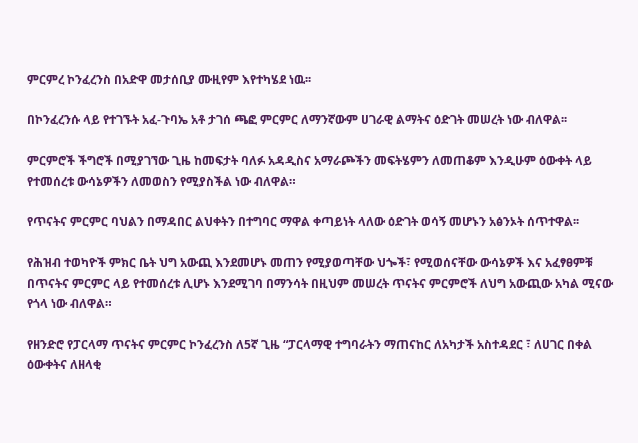ምርምረ ኮንፈረንስ በአድዋ መታሰቢያ ሙዚየም እየተካሄደ ነዉ፡፡

በኮንፈረንሱ ላይ የተገኙት አፈ-ጉባኤ አቶ ታገሰ ጫፎ ምርምር ለማንኛውም ሀገራዊ ልማትና ዕድገት መሠረት ነው ብለዋል፡፡

ምርምሮች ችግሮች በሚያገኘው ጊዜ ከመፍታት ባለፉ አዳዲስና አማራጮችን መፍትሄምን ለመጠቆም እንዲሁም ዕውቀት ላይ የተመሰረቱ ውሳኔዎችን ለመወስን የሚያስችል ነው ብለዋል።

የጥናትና ምርምር ባህልን በማዳበር ልህቀትን በተግባር ማዋል ቀጣይነት ላለው ዕድገት ወሳኝ መሆኑን አፅንኦት ሰጥተዋል፡፡

የሕዝብ ተወካዮች ምክር ቤት ህግ አውጪ እንደመሆኑ መጠን የሚያወጣቸው ህጐች፣ የሚወሰናቸው ውሳኔዎች እና አፈፃፀምቹ በጥናትና ምርምር ላይ የተመሰረቱ ሊሆኑ እንደሚገባ በማንሳት በዚህም መሠረት ጥናትና ምርምሮች ለህግ አውጪው አካል ሚናው የጎላ ነው ብለዋል።

የዘንድሮ የፓርላማ ጥናትና ምርምር ኮንፈረንስ ለ5ኛ ጊዜ “ፓርላማዊ ተግባራትን ማጠናከር ለአካታች አስተዳደር ፣ ለሀገር በቀል ዕውቀትና ለዘላቂ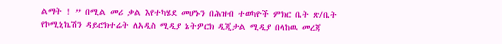ልማት ! ” በሚል መሪ ቃል እየተካሄደ መሆኑን በሕዝብ ተወካዮች ምክር ቤት ጽ/ቤት የኮሚኒኬሽን ዳይሮክተሬት ለአዲስ ሚዲያ ኔትዎርክ ዲጂታል ሚዲያ በላከዉ መረጃ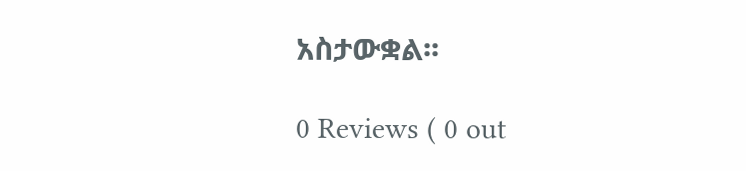አስታውቋል፡፡

0 Reviews ( 0 out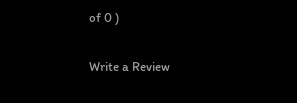of 0 )

Write a Review